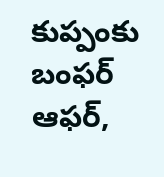కుప్పంకు బంఫర్ ఆఫర్,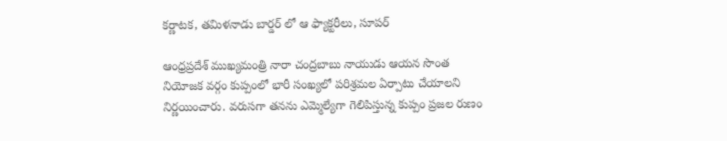కర్ణాటక, తమిళనాడు బార్డర్ లో ఆ ఫ్యాక్టరీలు, సూపర్

ఆంధ్రప్రదేశ్ ముఖ్యమంత్రి నారా చంద్రబాబు నాయుడు ఆయన సొంత నియోజక వర్గం కుప్పంలో భారీ సంఖ్యలో పరిశ్రమల ఏర్పాటు చేయాలని నిర్ణయించారు. వరుసగా తనను ఎమ్మెల్యేగా గెలిపిస్తున్న కుప్పం ప్రజల రుణం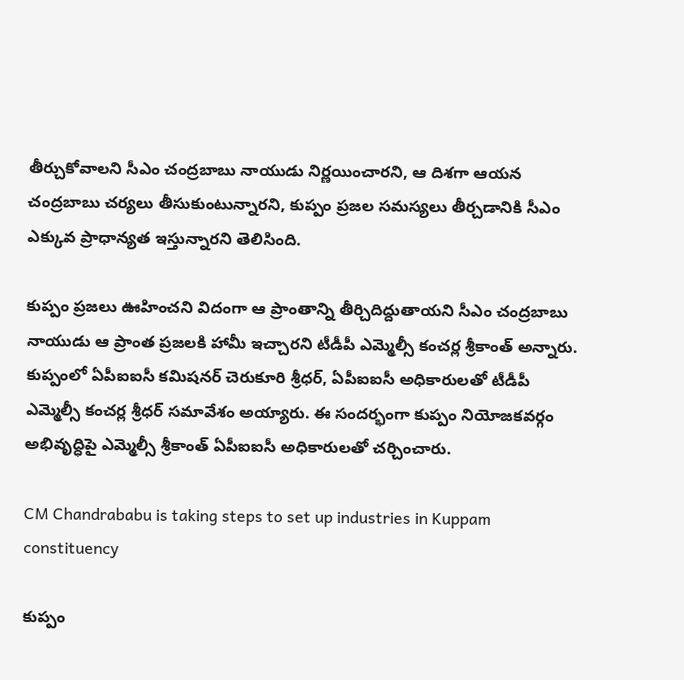తీర్చుకోవాలని సీఎం చంద్రబాబు నాయుడు నిర్ణయించారని, ఆ దిశగా ఆయన చంద్రబాబు చర్యలు తీసుకుంటున్నారని, కుప్పం ప్రజల సమస్యలు తీర్చడానికి సీఎం ఎక్కువ ప్రాధాన్యత ఇస్తున్నారని తెలిసింది.

కుప్పం ప్రజలు ఊహించని విదంగా ఆ ప్రాంతాన్ని తీర్చిదిద్దుతాయని సీఎం చంద్రబాబు నాయుడు ఆ ప్రాంత ప్రజలకి హామీ ఇచ్చారని టీడీపీ ఎమ్మెల్సీ కంచర్ల శ్రీకాంత్ అన్నారు. కుప్పంలో ఏపీఐఐసీ కమిషనర్ చెరుకూరి శ్రీధర్, ఏపీఐఐసీ అధికారులతో టీడీపీ ఎమ్మెల్సీ కంచర్ల శ్రీధర్ సమావేశం అయ్యారు. ఈ సందర్భంగా కుప్పం నియోజకవర్గం అభివృద్ధిపై ఎమ్మెల్సీ శ్రీకాంత్ ఏపీఐఐసీ అధికారులతో చర్చించారు.

CM Chandrababu is taking steps to set up industries in Kuppam constituency

కుప్పం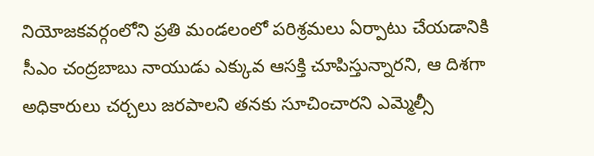నియోజకవర్గంలోని ప్రతి మండలంలో పరిశ్రమలు ఏర్పాటు చేయడానికి సీఎం చంద్రబాబు నాయుడు ఎక్కువ ఆసక్తి చూపిస్తున్నారని, ఆ దిశగా అధికారులు చర్చలు జరపాలని తనకు సూచించారని ఎమ్మెల్సీ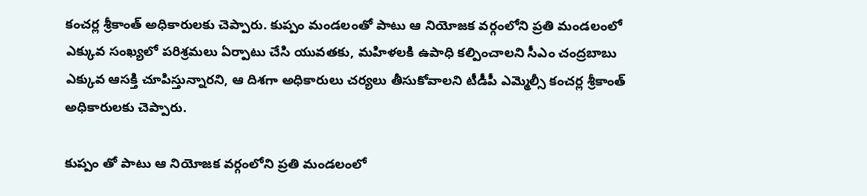కంచర్ల శ్రీకాంత్ అధికారులకు చెప్పారు. కుప్పం మండలంతో పాటు ఆ నియోజక వర్గంలోని ప్రతి మండలంలో ఎక్కువ సంఖ్యలో పరిశ్రమలు ఏర్పాటు చేసి యువతకు, మహిళలకి ఉపాధి కల్పించాలని సీఎం చంద్రబాబు ఎక్కువ ఆసక్తి చూపిస్తున్నారని, ఆ దిశగా అధికారులు చర్యలు తీసుకోవాలని టీడీపీ ఎమ్మెల్సీ కంచర్ల శ్రీకాంత్ అధికారులకు చెప్పారు.

కుప్పం తో పాటు ఆ నియోజక వర్గంలోని ప్రతి మండలంలో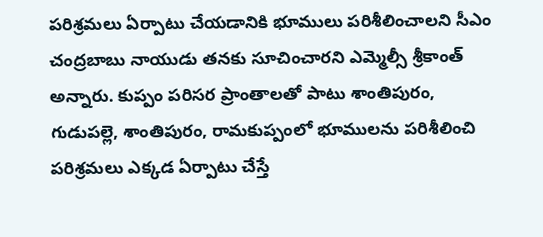పరిశ్రమలు ఏర్పాటు చేయడానికి భూములు పరిశీలించాలని సీఎం చంద్రబాబు నాయుడు తనకు సూచించారని ఎమ్మెల్సీ శ్రీకాంత్ అన్నారు. కుప్పం పరిసర ప్రాంతాలతో పాటు శాంతిపురం, గుడుపల్లె, శాంతిపురం, రామకుప్పంలో భూములను పరిశీలించి పరిశ్రమలు ఎక్కడ ఏర్పాటు చేస్తే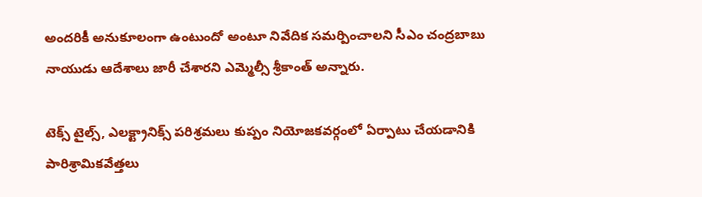అందరికీ అనుకూలంగా ఉంటుందో అంటూ నివేదిక సమర్పించాలని సీఎం చంద్రబాబు నాయుడు ఆదేశాలు జారీ చేశారని ఎమ్మెల్సీ శ్రీకాంత్ అన్నారు.

టెక్స్ టైల్స్, ఎలక్ట్రానిక్స్ పరిశ్రమలు కుప్పం నియోజకవర్గంలో ఏర్పాటు చేయడానికి పారిశ్రామికవేత్తలు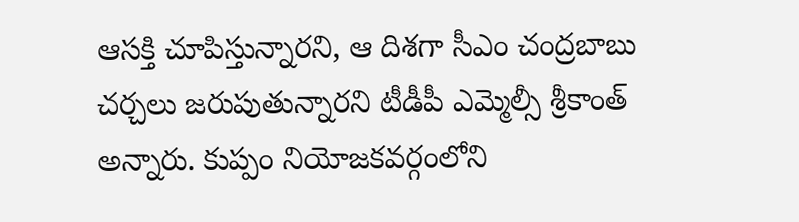ఆసక్తి చూపిస్తున్నారని, ఆ దిశగా సీఎం చంద్రబాబు చర్చలు జరుపుతున్నారని టీడీపీ ఎమ్మెల్సీ శ్రీకాంత్ అన్నారు. కుప్పం నియోజకవర్గంలోని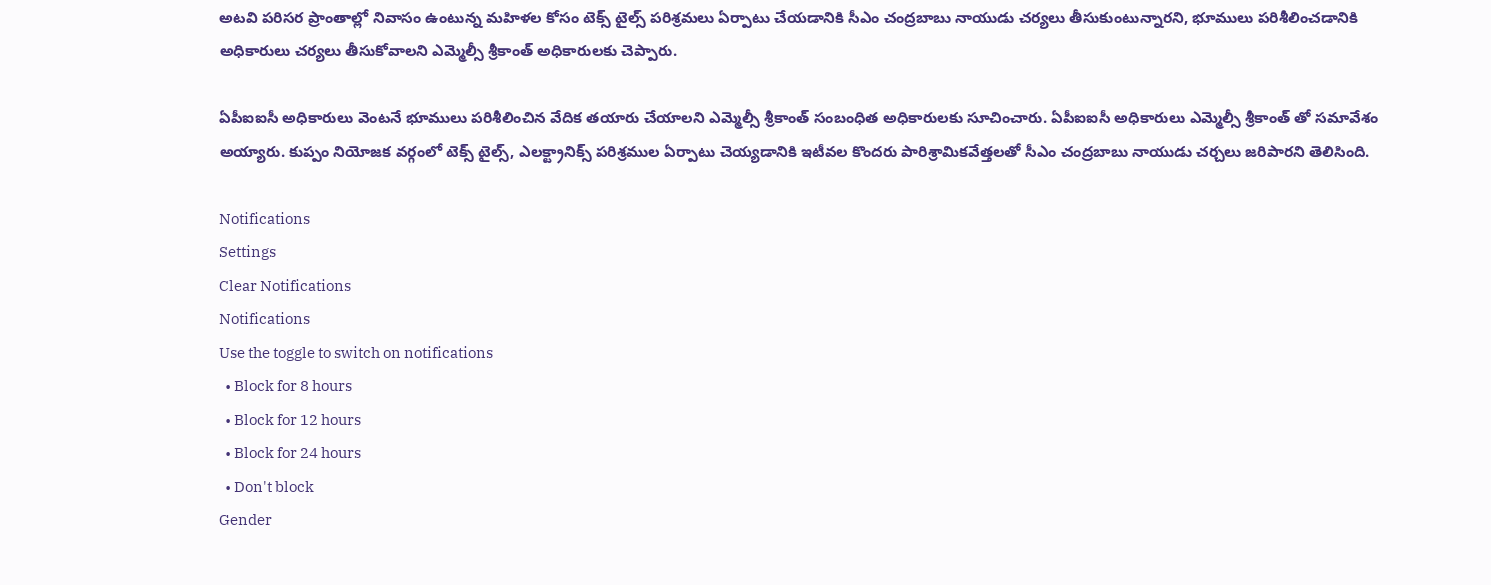అటవి పరిసర ప్రాంతాల్లో నివాసం ఉంటున్న మహిళల కోసం టెక్స్ టైల్స్ పరిశ్రమలు ఏర్పాటు చేయడానికి సీఎం చంద్రబాబు నాయుడు చర్యలు తీసుకుంటున్నారని, భూములు పరిశీలించడానికి అధికారులు చర్యలు తీసుకోవాలని ఎమ్మెల్సీ శ్రీకాంత్ అధికారులకు చెప్పారు.

ఏపీఐఐసీ అధికారులు వెంటనే భూములు పరిశీలించిన వేదిక తయారు చేయాలని ఎమ్మెల్సీ శ్రీకాంత్ సంబంధిత అధికారులకు సూచించారు. ఏపీఐఐసీ అధికారులు ఎమ్మెల్సీ శ్రీకాంత్ తో సమావేశం అయ్యారు. కుప్పం నియోజక వర్గంలో టెక్స్ టైల్స్, ఎలక్ట్రానిక్స్ పరిశ్రముల ఏర్పాటు చెయ్యడానికి ఇటీవల కొందరు పారిశ్రామికవేత్తలతో సీఎం చంద్రబాబు నాయుడు చర్చలు జరిపారని తెలిసింది.

Notifications
Settings
Clear Notifications
Notifications
Use the toggle to switch on notifications
  • Block for 8 hours
  • Block for 12 hours
  • Block for 24 hours
  • Don't block
Gender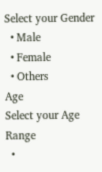Select your Gender
  • Male
  • Female
  • Others
Age
Select your Age Range
  •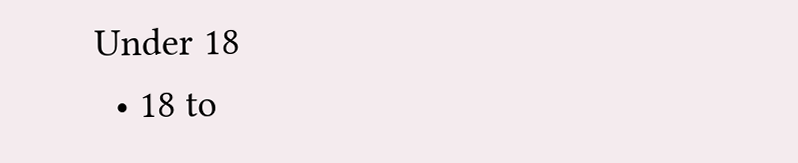Under 18
  • 18 to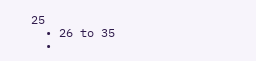25
  • 26 to 35
  •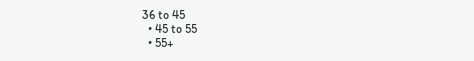36 to 45
  • 45 to 55
  • 55+